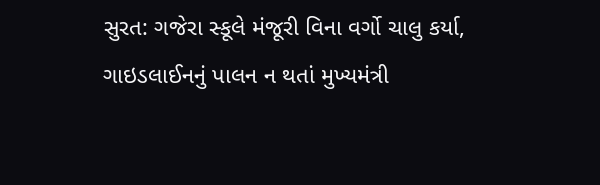સુરત: ગજેરા સ્કૂલે મંજૂરી વિના વર્ગો ચાલુ કર્યા, ગાઇડલાઈનનું પાલન ન થતાં મુખ્યમંત્રી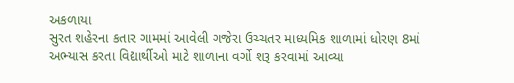અકળાયા
સુરત શહેરના કતાર ગામમાં આવેલી ગજેરા ઉચ્ચતર માધ્યમિક શાળામાં ધોરણ 8માં અભ્યાસ કરતા વિદ્યાર્થીઓ માટે શાળાના વર્ગો શરૂ કરવામાં આવ્યા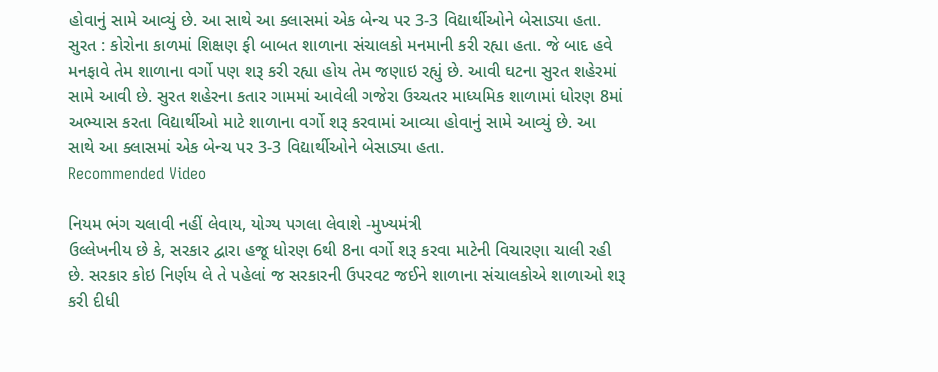હોવાનું સામે આવ્યું છે. આ સાથે આ ક્લાસમાં એક બેન્ચ પર 3-3 વિદ્યાર્થીઓને બેસાડ્યા હતા.
સુરત : કોરોના કાળમાં શિક્ષણ ફી બાબત શાળાના સંચાલકો મનમાની કરી રહ્યા હતા. જે બાદ હવે મનફાવે તેમ શાળાના વર્ગો પણ શરૂ કરી રહ્યા હોય તેમ જણાઇ રહ્યું છે. આવી ઘટના સુરત શહેરમાં સામે આવી છે. સુરત શહેરના કતાર ગામમાં આવેલી ગજેરા ઉચ્ચતર માધ્યમિક શાળામાં ધોરણ 8માં અભ્યાસ કરતા વિદ્યાર્થીઓ માટે શાળાના વર્ગો શરૂ કરવામાં આવ્યા હોવાનું સામે આવ્યું છે. આ સાથે આ ક્લાસમાં એક બેન્ચ પર 3-3 વિદ્યાર્થીઓને બેસાડ્યા હતા.
Recommended Video

નિયમ ભંગ ચલાવી નહીં લેવાય, યોગ્ય પગલા લેવાશે -મુખ્યમંત્રી
ઉલ્લેખનીય છે કે, સરકાર દ્વારા હજૂ ધોરણ 6થી 8ના વર્ગો શરૂ કરવા માટેની વિચારણા ચાલી રહી છે. સરકાર કોઇ નિર્ણય લે તે પહેલાં જ સરકારની ઉપરવટ જઈને શાળાના સંચાલકોએ શાળાઓ શરૂ કરી દીધી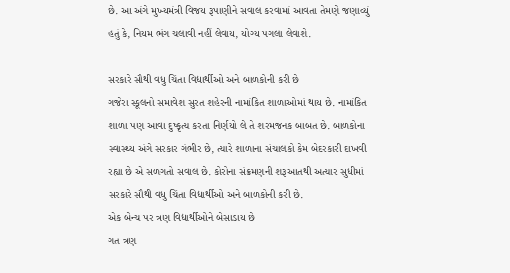છે. આ અંગે મુખ્યમંત્રી વિજય રૂપાણીને સવાલ કરવામાં આવતા તેમણે જણાવ્યું હતું કે, નિયમ ભંગ ચલાવી નહીં લેવાય, યોગ્ય પગલા લેવાશે.

સરકારે સૌથી વધુ ચિંતા વિદ્યાર્થીઓ અને બાળકોની કરી છે
ગજેરા સ્કૂલનો સમાવેશ સુરત શહેરની નામાંકિત શાળાઓમાં થાય છે. નામાંકિત શાળા પણ આવા દુષ્કૃત્ય કરતા નિર્ણયો લે તે શરમજનક બાબત છે. બાળકોના સ્વાસ્થ્ય અંગે સરકાર ગંભીર છે, ત્યારે શાળાના સંચાલકો કેમ બેદરકારી દાખવી રહ્યા છે એ સળગતો સવાલ છે. કોરોના સંક્રમણની શરૂઆતથી અત્યાર સુધીમાં સરકારે સૌથી વધુ ચિંતા વિદ્યાર્થીઓ અને બાળકોની કરી છે.
એક બેન્ચ પર ત્રણ વિદ્યાર્થીઓને બેસાડાય છે
ગત ત્રણ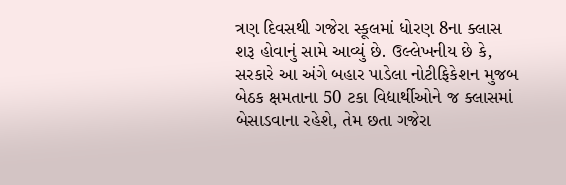ત્રણ દિવસથી ગજેરા સ્કૂલમાં ધોરણ 8ના ક્લાસ શરૂ હોવાનું સામે આવ્યું છે. ઉલ્લેખનીય છે કે, સરકારે આ અંગે બહાર પાડેલા નોટીફિકેશન મુજબ બેઠક ક્ષમતાના 50 ટકા વિદ્યાર્થીઓને જ ક્લાસમાં બેસાડવાના રહેશે, તેમ છતા ગજેરા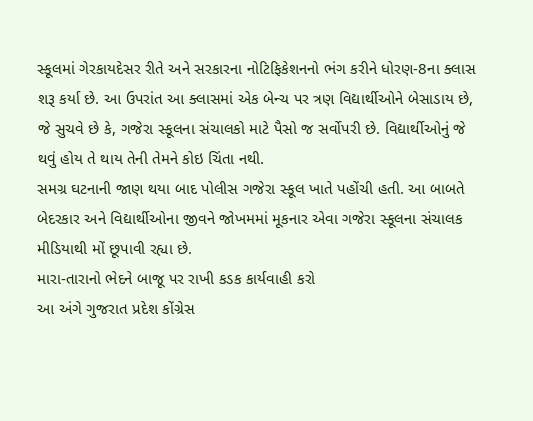સ્કૂલમાં ગેરકાયદેસર રીતે અને સરકારના નોટિફિકેશનનો ભંગ કરીને ધોરણ-8ના ક્લાસ શરૂ કર્યા છે. આ ઉપરાંત આ ક્લાસમાં એક બેન્ચ પર ત્રણ વિદ્યાર્થીઓને બેસાડાય છે, જે સુચવે છે કે, ગજેરા સ્કૂલના સંચાલકો માટે પૈસો જ સર્વોપરી છે. વિદ્યાર્થીઓનું જે થવું હોય તે થાય તેની તેમને કોઇ ચિંતા નથી.
સમગ્ર ઘટનાની જાણ થયા બાદ પોલીસ ગજેરા સ્કૂલ ખાતે પહોંચી હતી. આ બાબતે બેદરકાર અને વિદ્યાર્થીઓના જીવને જોખમમાં મૂકનાર એવા ગજેરા સ્કૂલના સંચાલક મીડિયાથી મોં છૂપાવી રહ્યા છે.
મારા-તારાનો ભેદને બાજૂ પર રાખી કડક કાર્યવાહી કરો
આ અંગે ગુજરાત પ્રદેશ કોંગ્રેસ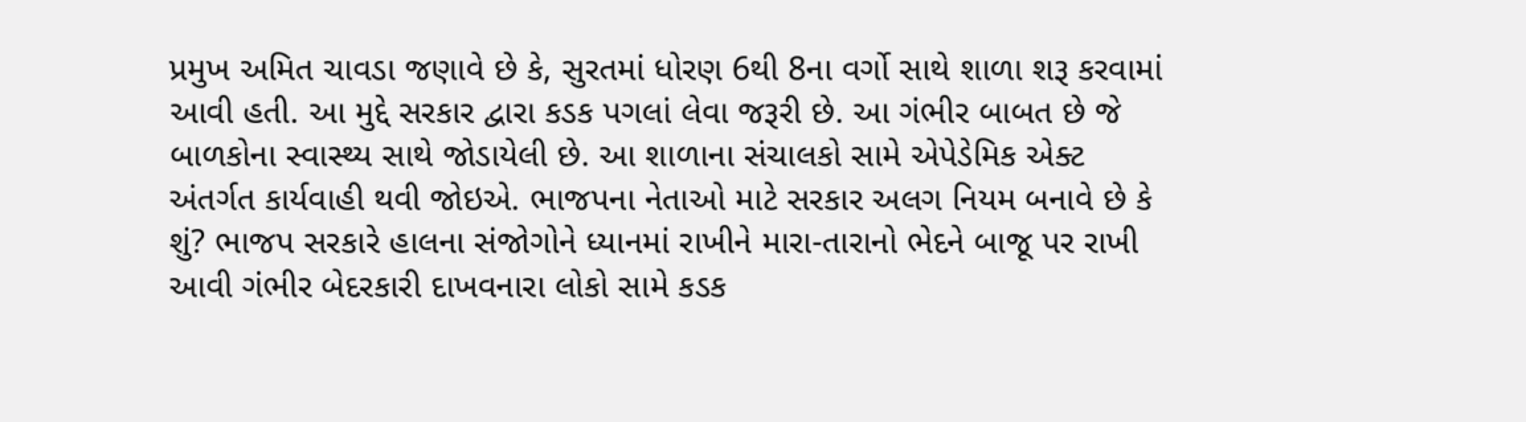પ્રમુખ અમિત ચાવડા જણાવે છે કે, સુરતમાં ધોરણ 6થી 8ના વર્ગો સાથે શાળા શરૂ કરવામાં આવી હતી. આ મુદ્દે સરકાર દ્વારા કડક પગલાં લેવા જરૂરી છે. આ ગંભીર બાબત છે જે બાળકોના સ્વાસ્થ્ય સાથે જોડાયેલી છે. આ શાળાના સંચાલકો સામે એપેડેમિક એક્ટ અંતર્ગત કાર્યવાહી થવી જોઇએ. ભાજપના નેતાઓ માટે સરકાર અલગ નિયમ બનાવે છે કે શું? ભાજપ સરકારે હાલના સંજોગોને ધ્યાનમાં રાખીને મારા-તારાનો ભેદને બાજૂ પર રાખી આવી ગંભીર બેદરકારી દાખવનારા લોકો સામે કડક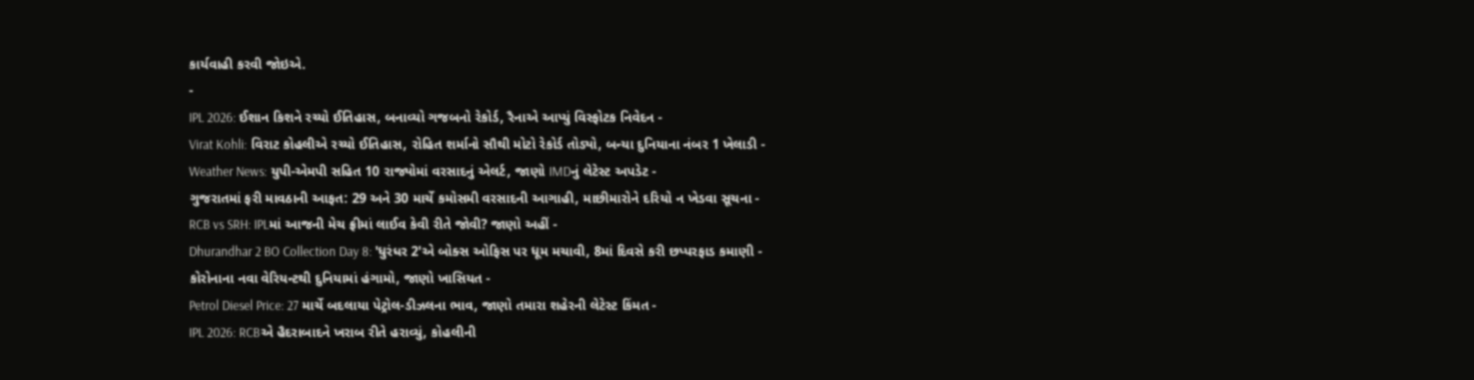કાર્યવાહી કરવી જોઇએ.
-
IPL 2026: ઈશાન કિશને રચ્યો ઈતિહાસ, બનાવ્યો ગજબનો રેકોર્ડ, રૈનાએ આપ્યું વિસ્ફોટક નિવેદન -
Virat Kohli: વિરાટ કોહલીએ રચ્યો ઈતિહાસ, રોહિત શર્માનો સૌથી મોટો રેકોર્ડ તોડ્યો, બન્યા દુનિયાના નંબર 1 ખેલાડી -
Weather News: યુપી-એમપી સહિત 10 રાજ્યોમાં વરસાદનું એલર્ટ, જાણો IMDનું લેટેસ્ટ અપડેટ -
ગુજરાતમાં ફરી માવઠાની આફત: 29 અને 30 માર્ચે કમોસમી વરસાદની આગાહી, માછીમારોને દરિયો ન ખેડવા સૂચના -
RCB vs SRH: IPLમાં આજની મેચ ફ્રીમાં લાઈવ કેવી રીતે જોવી? જાણો અહીં -
Dhurandhar 2 BO Collection Day 8: 'ધુરંધર 2'એ બોક્સ ઓફિસ પર ધૂમ મચાવી, 8માં દિવસે કરી છપ્પરફાડ કમાણી -
કોરોનાના નવા વેરિયન્ટથી દુનિયામાં હંગામો, જાણો ખાસિયત -
Petrol Diesel Price: 27 માર્ચે બદલાયા પેટ્રોલ-ડીઝલના ભાવ, જાણો તમારા શહેરની લેટેસ્ટ કિંમત -
IPL 2026: RCBએ હૈદરાબાદને ખરાબ રીતે હરાવ્યું, કોહલીની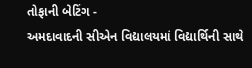તોફાની બેટિંગ -
અમદાવાદની સીએન વિદ્યાલયમાં વિદ્યાર્થિની સાથે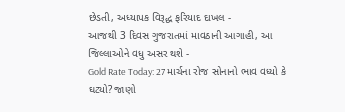છેડતી, અધ્યાપક વિરૂદ્ધ ફરિયાદ દાખલ -
આજથી 3 દિવસ ગુજરાતમાં માવઠાની આગાહી, આ જિલ્લાઓને વધુ અસર થશે -
Gold Rate Today: 27 માર્ચના રોજ સોનાનો ભાવ વધ્યો કે ઘટ્યો? જાણો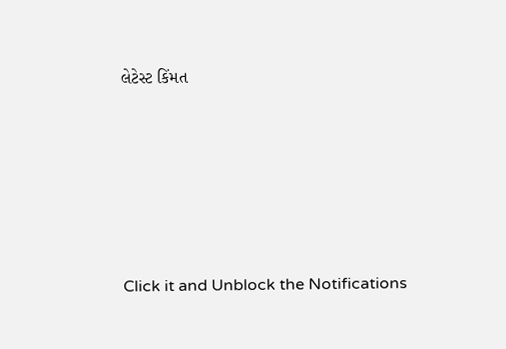લેટેસ્ટ કિંમત









Click it and Unblock the Notifications